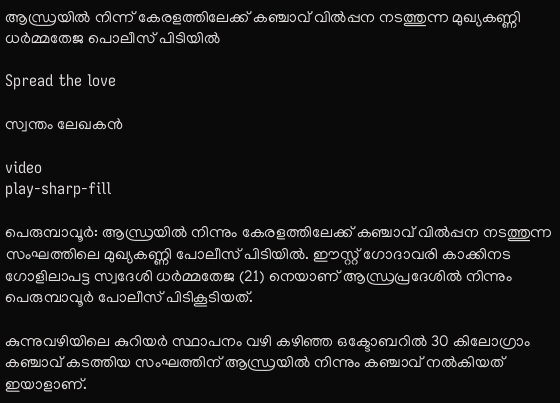ആന്ധ്രയില്‍ നിന്ന് കേരളത്തിലേക്ക് കഞ്ചാവ് വില്‍പ്പന നടത്തുന്ന മുഖ്യകണ്ണി ധര്‍മ്മതേജ പൊലീസ് പിടിയില്‍

Spread the love

സ്വന്തം ലേഖകൻ

video
play-sharp-fill

പെരുമ്പാവൂർ: ആന്ധ്രയിൽ നിന്നും കേരളത്തിലേക്ക് കഞ്ചാവ് വില്‍പ്പന നടത്തുന്ന സംഘത്തിലെ മുഖ്യകണ്ണി പോലീസ് പിടിയില്‍. ഈസ്റ്റ് ഗോദാവരി കാക്കിനട ഗോളിലാപട്ട സ്വദേശി ധര്‍മ്മതേജ (21) നെയാണ് ആന്ധ്രപ്രദേശില്‍ നിന്നും പെരുമ്പാവൂര്‍ പോലീസ് പിടികൂടിയത്.

കുന്നുവഴിയിലെ കുറിയര്‍ സ്ഥാപനം വഴി കഴിഞ്ഞ ഒക്ടോബറില്‍ 30 കിലോഗ്രാം കഞ്ചാവ് കടത്തിയ സംഘത്തിന് ആന്ധ്രയില്‍ നിന്നും കഞ്ചാവ് നല്‍കിയത് ഇയാളാണ്.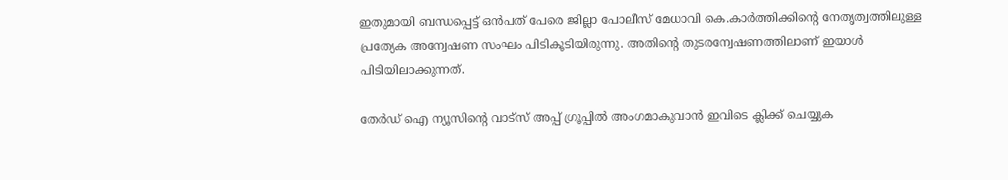ഇതുമായി ബന്ധപ്പെട്ട് ഒൻപത് പേരെ ജില്ലാ പോലീസ് മേധാവി കെ.കാര്‍ത്തിക്കിന്‍റെ നേതൃത്വത്തിലുള്ള പ്രത്യേക അന്വേഷണ സംഘം പിടികൂടിയിരുന്നു. അതിന്‍റെ തുടരന്വേഷണത്തിലാണ് ഇയാള്‍ പിടിയിലാക്കുന്നത്.

തേർഡ് ഐ ന്യൂസിന്റെ വാട്സ് അപ്പ് ഗ്രൂപ്പിൽ അംഗമാകുവാൻ ഇവിടെ ക്ലിക്ക് ചെയ്യുക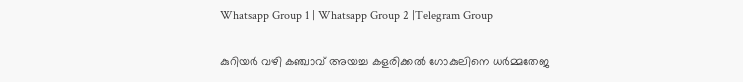Whatsapp Group 1 | Whatsapp Group 2 |Telegram Group

കുറിയര്‍ വഴി കഞ്ചാവ് അയച്ച കളരിക്കല്‍ ഗോകുലിനെ ധര്‍മ്മതേജ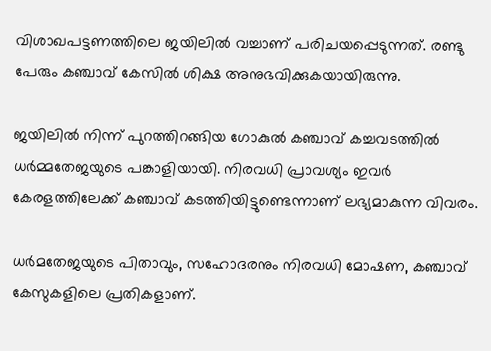വിശാഖപട്ടണത്തിലെ ജയിലില്‍ വച്ചാണ് പരിചയപ്പെടുന്നത്. രണ്ടു പേരും കഞ്ചാവ് കേസില്‍ ശിക്ഷ അനുഭവിക്കുകയായിരുന്നു.

ജയിലില്‍ നിന്ന് പുറത്തിറങ്ങിയ ഗോകുല്‍ കഞ്ചാവ് കച്ചവടത്തില്‍ ധര്‍മ്മതേജയുടെ പങ്കാളിയായി. നിരവധി പ്രാവശ്യം ഇവര്‍ കേരളത്തിലേക്ക് കഞ്ചാവ് കടത്തിയിട്ടുണ്ടെന്നാണ് ലഭ്യമാകുന്ന വിവരം.

ധര്‍മതേജയുടെ പിതാവും, സഹോദരനും നിരവധി മോഷണ, കഞ്ചാവ് കേസുകളിലെ പ്രതികളാണ്.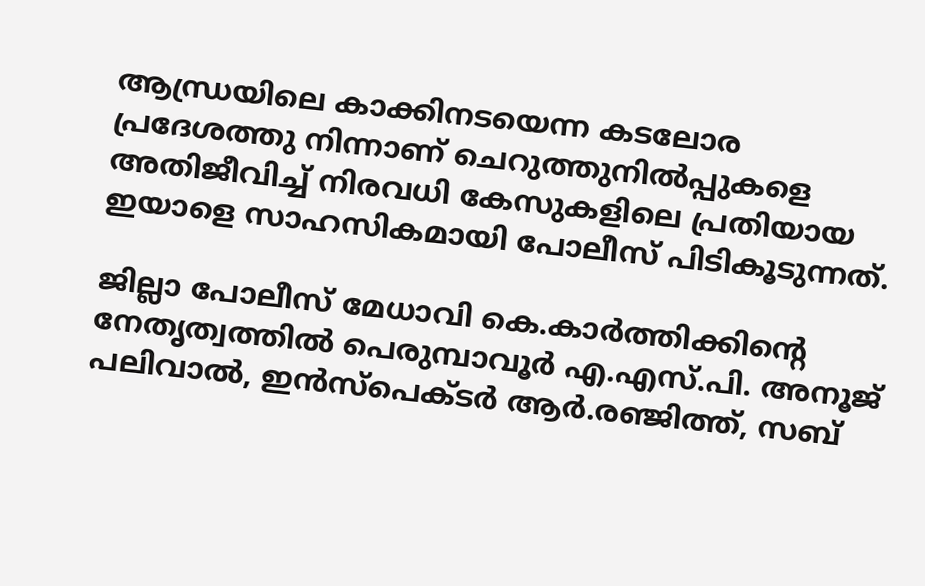ആന്ധ്രയിലെ കാക്കിനടയെന്ന കടലോര പ്രദേശത്തു നിന്നാണ് ചെറുത്തുനില്‍പ്പുകളെ അതിജീവിച്ച്‌ നിരവധി കേസുകളിലെ പ്രതിയായ ഇയാളെ സാഹസികമായി പോലീസ് പിടികൂടുന്നത്.

ജില്ലാ പോലീസ് മേധാവി കെ.കാര്‍ത്തിക്കിന്‍റെ നേതൃത്വത്തില്‍ പെരുമ്പാവൂര്‍ എ.എസ്.പി. അനൂജ് പലിവാല്‍, ഇന്‍സ്പെക്ടര്‍ ആര്‍.രഞ്ജിത്ത്, സബ്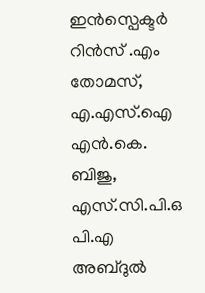ഇന്‍സ്പെക്ടര്‍ റിന്‍സ് .എം തോമസ്, എ.എസ്.ഐ എന്‍.കെ. ബിജു, എസ്.സി.പി.ഒ പി.എ അബ്ദുല്‍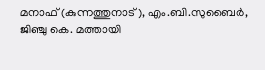മനാഫ് (കുന്നത്തുനാട്), എം.ബി.സുബൈര്‍, ജിഞ്ചു കെ. മത്തായി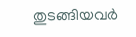തുടങ്ങിയവര്‍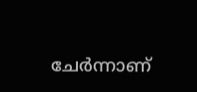ചേര്‍ന്നാണ്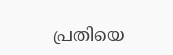പ്രതിയെ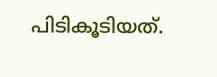പിടികൂടിയത്.